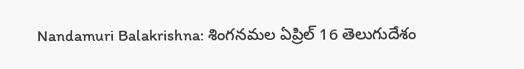Nandamuri Balakrishna: శింగనమల ఏప్రిల్ 16 తెలుగుదేశం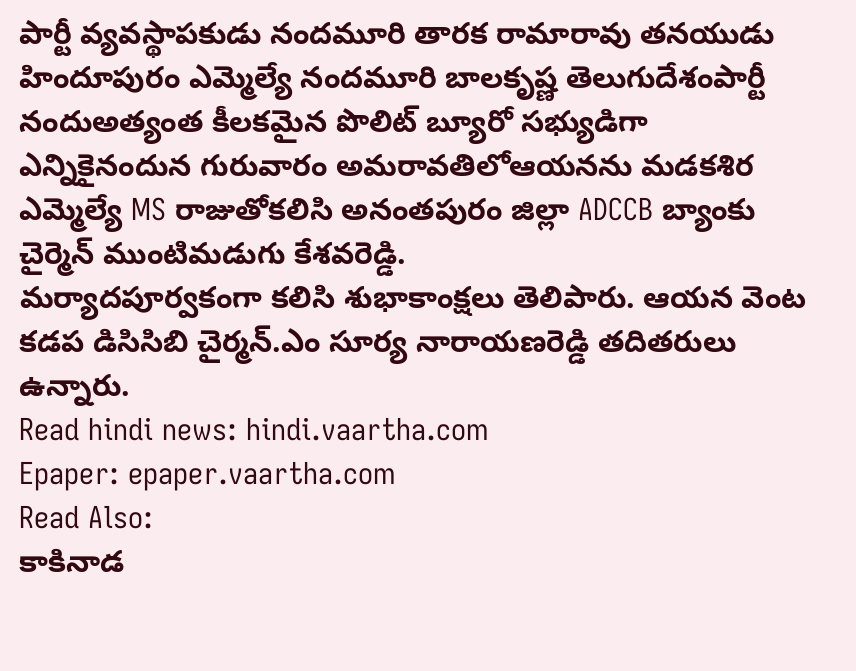పార్టీ వ్యవస్థాపకుడు నందమూరి తారక రామారావు తనయుడు హిందూపురం ఎమ్మెల్యే నందమూరి బాలకృష్ణ తెలుగుదేశంపార్టీ నందుఅత్యంత కీలకమైన పొలిట్ బ్యూరో సభ్యుడిగా ఎన్నికైనందున గురువారం అమరావతిలోఆయనను మడకశిర ఎమ్మెల్యే MS రాజుతోకలిసి అనంతపురం జిల్లా ADCCB బ్యాంకు చైర్మెన్ ముంటిమడుగు కేశవరెడ్డి.
మర్యాదపూర్వకంగా కలిసి శుభాకాంక్షలు తెలిపారు. ఆయన వెంట కడప డిసిసిబి చైర్మన్.ఎం సూర్య నారాయణరెడ్డి తదితరులు ఉన్నారు.
Read hindi news: hindi.vaartha.com
Epaper: epaper.vaartha.com
Read Also:
కాకినాడ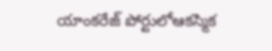యాంకరేజ్ పోర్టులోఆకస్మిక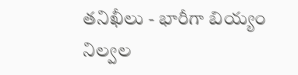తనిఖీలు - భారీగా బియ్యం నిల్వల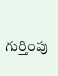గుర్తింపు